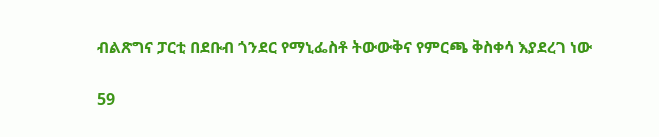ብልጽግና ፓርቲ በደቡብ ጎንደር የማኒፌስቶ ትውውቅና የምርጫ ቅስቀሳ እያደረገ ነው

59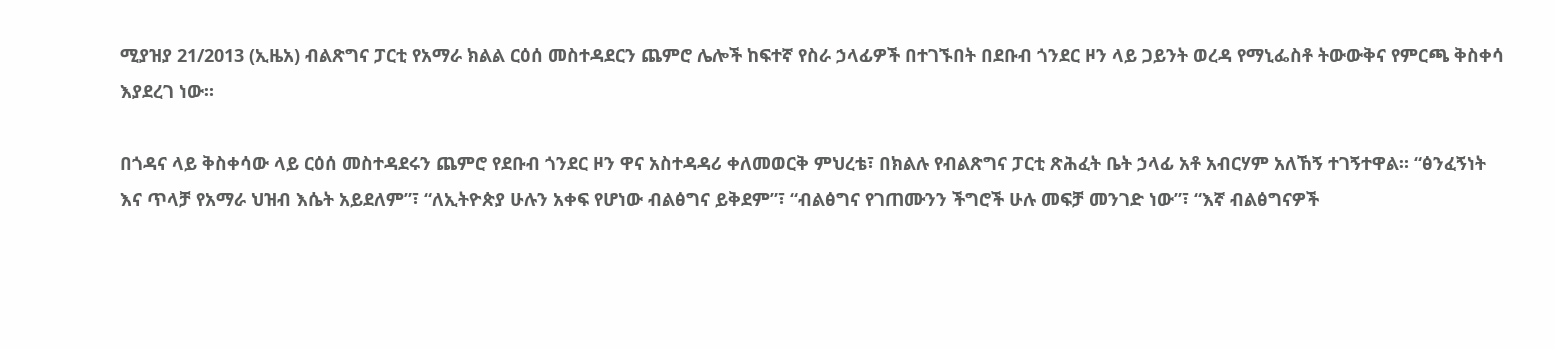ሚያዝያ 21/2013 (ኢዜአ) ብልጽግና ፓርቲ የአማራ ክልል ርዕሰ መስተዳደርን ጨምሮ ሌሎች ከፍተኛ የስራ ኃላፊዎች በተገኙበት በደቡብ ጎንደር ዞን ላይ ጋይንት ወረዳ የማኒፌስቶ ትውውቅና የምርጫ ቅስቀሳ እያደረገ ነው።

በጎዳና ላይ ቅስቀሳው ላይ ርዕሰ መስተዳደሩን ጨምሮ የደቡብ ጎንደር ዞን ዋና አስተዳዳሪ ቀለመወርቅ ምህረቴ፣ በክልሉ የብልጽግና ፓርቲ ጽሕፈት ቤት ኃላፊ አቶ አብርሃም አለኸኝ ተገኝተዋል። “ፅንፈኝነት እና ጥላቻ የአማራ ህዝብ እሴት አይደለም”፣ “ለኢትዮጵያ ሁሉን አቀፍ የሆነው ብልፅግና ይቅደም”፣ “ብልፅግና የገጠሙንን ችግሮች ሁሉ መፍቻ መንገድ ነው”፣ “እኛ ብልፅግናዎች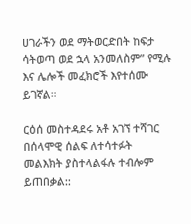ሀገራችን ወደ ማትወርድበት ከፍታ ሳትወጣ ወደ ኋላ አንመለስም” የሚሉ እና ሌሎች መፈክሮች እየተሰሙ ይገኛል።

ርዕሰ መስተዳደሩ አቶ አገኘ ተሻገር በሰላሞዊ ሰልፍ ለተሳተፉት መልእክት ያስተላልፋሉ ተብሎም ይጠበቃል::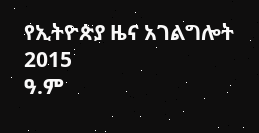የኢትዮጵያ ዜና አገልግሎት
2015
ዓ.ም